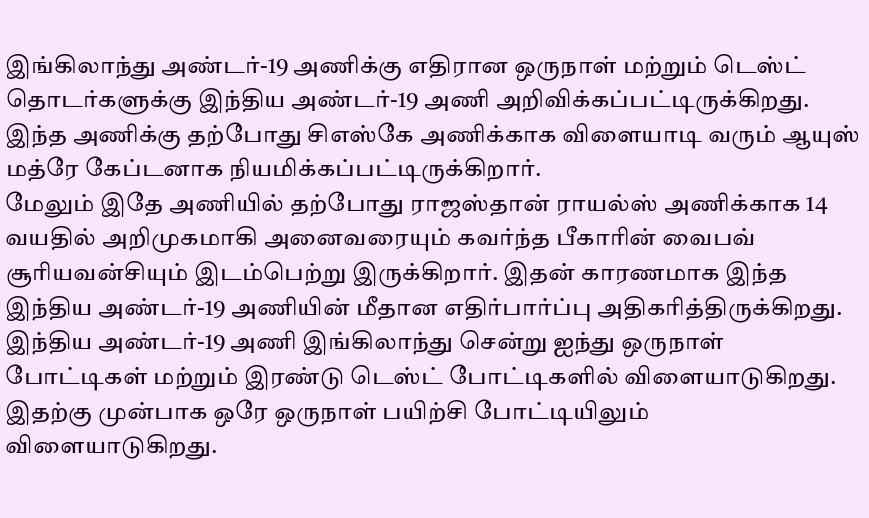இங்கிலாந்து அண்டர்-19 அணிக்கு எதிரான ஒருநாள் மற்றும் டெஸ்ட் தொடர்களுக்கு இந்திய அண்டர்-19 அணி அறிவிக்கப்பட்டிருக்கிறது. இந்த அணிக்கு தற்போது சிஎஸ்கே அணிக்காக விளையாடி வரும் ஆயுஸ் மத்ரே கேப்டனாக நியமிக்கப்பட்டிருக்கிறார்.
மேலும் இதே அணியில் தற்போது ராஜஸ்தான் ராயல்ஸ் அணிக்காக 14 வயதில் அறிமுகமாகி அனைவரையும் கவர்ந்த பீகாரின் வைபவ் சூரியவன்சியும் இடம்பெற்று இருக்கிறார். இதன் காரணமாக இந்த இந்திய அண்டர்-19 அணியின் மீதான எதிர்பார்ப்பு அதிகரித்திருக்கிறது.
இந்திய அண்டர்-19 அணி இங்கிலாந்து சென்று ஐந்து ஒருநாள் போட்டிகள் மற்றும் இரண்டு டெஸ்ட் போட்டிகளில் விளையாடுகிறது. இதற்கு முன்பாக ஒரே ஒருநாள் பயிற்சி போட்டியிலும் விளையாடுகிறது.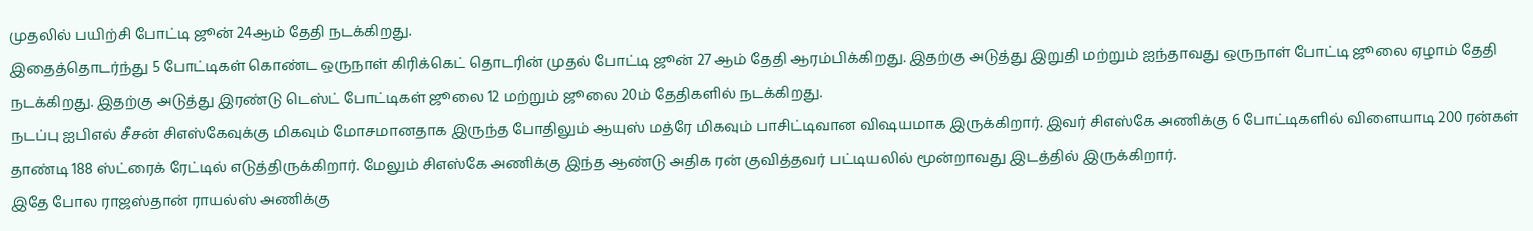முதலில் பயிற்சி போட்டி ஜூன் 24ஆம் தேதி நடக்கிறது.
இதைத்தொடர்ந்து 5 போட்டிகள் கொண்ட ஒருநாள் கிரிக்கெட் தொடரின் முதல் போட்டி ஜூன் 27 ஆம் தேதி ஆரம்பிக்கிறது. இதற்கு அடுத்து இறுதி மற்றும் ஐந்தாவது ஒருநாள் போட்டி ஜூலை ஏழாம் தேதி நடக்கிறது. இதற்கு அடுத்து இரண்டு டெஸ்ட் போட்டிகள் ஜூலை 12 மற்றும் ஜூலை 20ம் தேதிகளில் நடக்கிறது.
நடப்பு ஐபிஎல் சீசன் சிஎஸ்கேவுக்கு மிகவும் மோசமானதாக இருந்த போதிலும் ஆயுஸ் மத்ரே மிகவும் பாசிட்டிவான விஷயமாக இருக்கிறார். இவர் சிஎஸ்கே அணிக்கு 6 போட்டிகளில் விளையாடி 200 ரன்கள் தாண்டி 188 ஸ்ட்ரைக் ரேட்டில் எடுத்திருக்கிறார். மேலும் சிஎஸ்கே அணிக்கு இந்த ஆண்டு அதிக ரன் குவித்தவர் பட்டியலில் மூன்றாவது இடத்தில் இருக்கிறார்.
இதே போல ராஜஸ்தான் ராயல்ஸ் அணிக்கு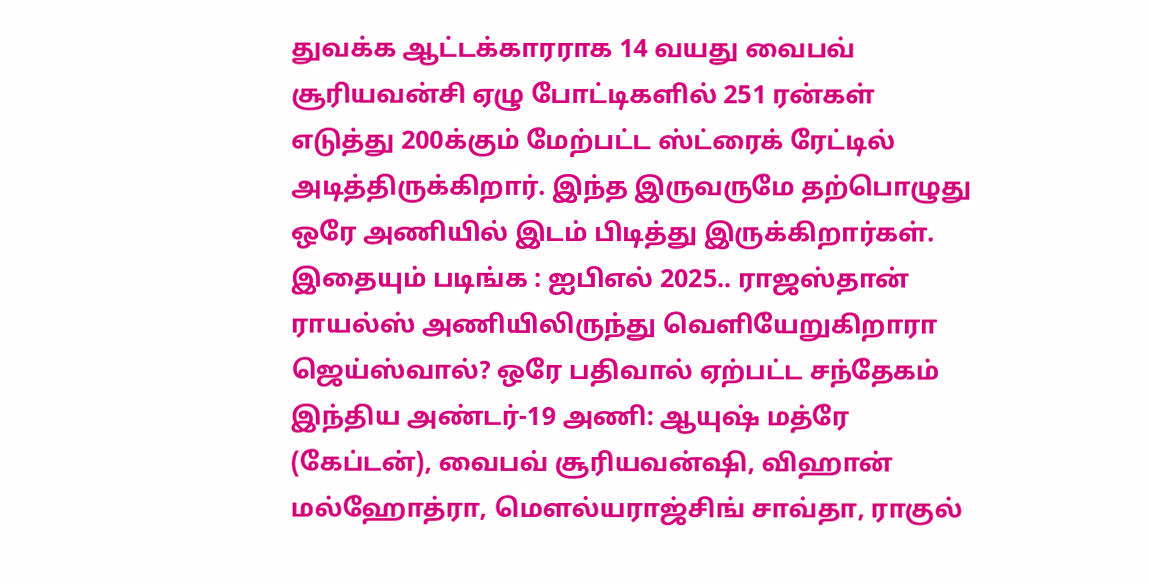துவக்க ஆட்டக்காரராக 14 வயது வைபவ் சூரியவன்சி ஏழு போட்டிகளில் 251 ரன்கள் எடுத்து 200க்கும் மேற்பட்ட ஸ்ட்ரைக் ரேட்டில் அடித்திருக்கிறார். இந்த இருவருமே தற்பொழுது ஒரே அணியில் இடம் பிடித்து இருக்கிறார்கள்.
இதையும் படிங்க : ஐபிஎல் 2025.. ராஜஸ்தான் ராயல்ஸ் அணியிலிருந்து வெளியேறுகிறாரா ஜெய்ஸ்வால்? ஒரே பதிவால் ஏற்பட்ட சந்தேகம்
இந்திய அண்டர்-19 அணி: ஆயுஷ் மத்ரே (கேப்டன்), வைபவ் சூரியவன்ஷி, விஹான் மல்ஹோத்ரா, மௌல்யராஜ்சிங் சாவ்தா, ராகுல்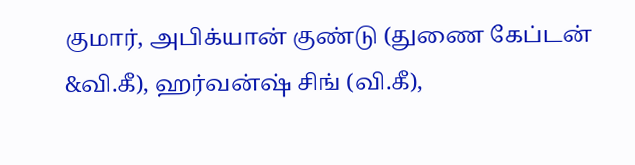குமார், அபிக்யான் குண்டு (துணை கேப்டன் &வி.கீ), ஹர்வன்ஷ் சிங் (வி.கீ),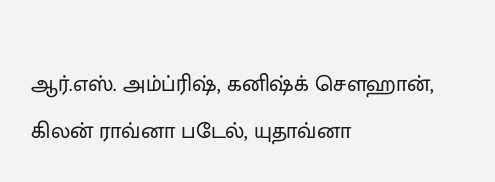ஆர்.எஸ். அம்ப்ரிஷ், கனிஷ்க் சௌஹான், கிலன் ராவ்னா படேல், யுதாவ்னா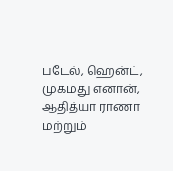படேல், ஹென்ட், முகமது எனான், ஆதித்யா ராணா மற்றும்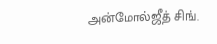அன்மோல்ஜீத் சிங்.